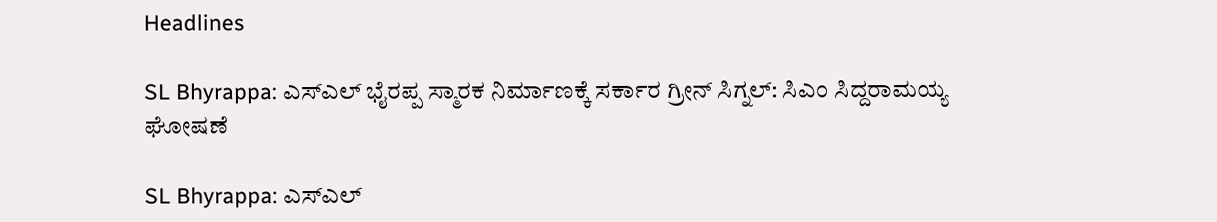Headlines

SL Bhyrappa: ಎಸ್ಎಲ್ ಭೈರಪ್ಪ ಸ್ಮಾರಕ ನಿರ್ಮಾಣಕ್ಕೆ ಸರ್ಕಾರ ಗ್ರೀನ್ ಸಿಗ್ನಲ್: ಸಿಎಂ ಸಿದ್ದರಾಮಯ್ಯ ಘೋಷಣೆ

SL Bhyrappa: ಎಸ್ಎಲ್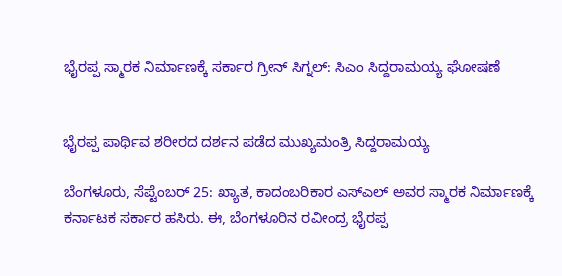ಭೈರಪ್ಪ ಸ್ಮಾರಕ ನಿರ್ಮಾಣಕ್ಕೆ ಸರ್ಕಾರ ಗ್ರೀನ್ ಸಿಗ್ನಲ್: ಸಿಎಂ ಸಿದ್ದರಾಮಯ್ಯ ಘೋಷಣೆ


ಭೈರಪ್ಪ ಪಾರ್ಥಿವ ಶರೀರದ ದರ್ಶನ ಪಡೆದ ಮುಖ್ಯಮಂತ್ರಿ ಸಿದ್ದರಾಮಯ್ಯ

ಬೆಂಗಳೂರು, ಸೆಪ್ಟೆಂಬರ್ 25: ಖ್ಯಾತ, ಕಾದಂಬರಿಕಾರ ಎಸ್ಎಲ್ ಅವರ ಸ್ಮಾರಕ ನಿರ್ಮಾಣಕ್ಕೆ ಕರ್ನಾಟಕ ಸರ್ಕಾರ ಹಸಿರು. ಈ, ಬೆಂಗಳೂರಿನ ರವೀಂದ್ರ ಭೈರಪ್ಪ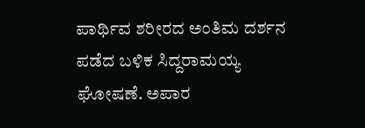ಪಾರ್ಥಿವ ಶರೀರದ ಅಂತಿಮ ದರ್ಶನ ಪಡೆದ ಬಳಿಕ ಸಿದ್ದರಾಮಯ್ಯ ಘೋಷಣೆ. ಅಪಾರ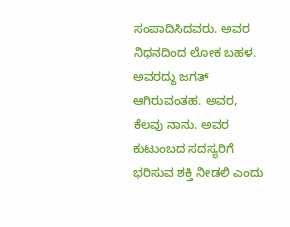ಸಂಪಾದಿಸಿದವರು. ಅವರ ನಿಧನದಿಂದ ಲೋಕ ಬಹಳ. ಅವರದ್ದು ಜಗತ್ ಆಗಿರುವಂತಹ. ಅವರ, ಕೆಲವು ನಾನು. ಅವರ ಕುಟುಂಬದ ಸದಸ್ಯರಿಗೆ ಭರಿಸುವ ಶಕ್ತಿ ನೀಡಲಿ ಎಂದು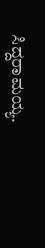ಸಿದ್ದರಾಮಯ್ಯ.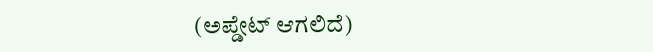(ಅಪ್ಡೇಟ್ ಆಗಲಿದೆ)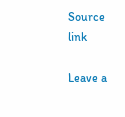Source link

Leave a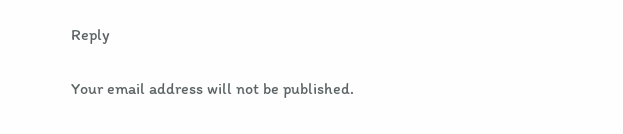Reply

Your email address will not be published.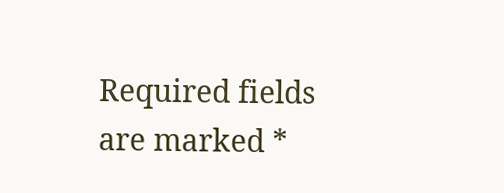Required fields are marked *